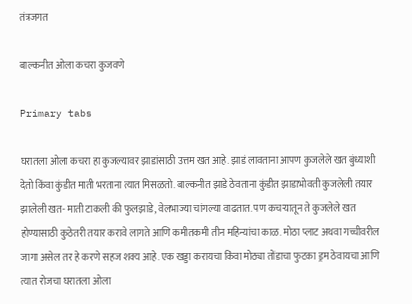तंत्रजगत

बाल्कनीत ओला कचरा कुजवणे

Primary tabs

घरातला ओला कचरा हा कुजल्यावर झाडांसाठी उत्तम खत आहे. झाडं लावताना आपण कुजलेले खत बुंध्याशी देतो किंवा कुंडीत माती भरताना त्यात मिसळतो. बाल्कनीत झाडे ठेवताना कुंडीत झाडाभोवती कुजलेली तयार झालेली खत- माती टाकली की फुलझाडे, वेलभाज्या चांगल्या वाढतात. पण कचऱ्यातून ते कुजलेले खत होण्यासाठी कुठेतरी तयार करावे लागते आणि कमीतकमी तीन महिन्यांचा काळ. मोठा प्लाट अथवा गच्चीवरील जागा असेल तर हे करणे सहज शक्य आहे. एक खड्डा करायचा किंवा मोठ्या तोंडाचा फुटका ड्रम ठेवायचा आणि त्यात रोजचा घरातला ओला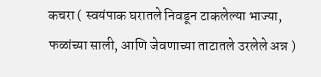कचरा ( स्वयंपाक घरातले निवडून टाकलेल्या भाज्या, फळांच्या साली, आणि जेवणाच्या ताटातले उरलेले अन्न )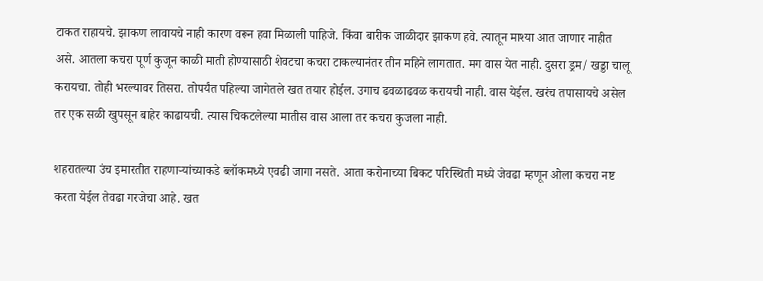टाकत राहायचे. झाकण लावायचे नाही कारण वरून हवा मिळाली पाहिजे. किंवा बारीक जाळीदार झाकण हवे. त्यातून माश्या आत जाणार नाहीत असे. आतला कचरा पूर्ण कुजून काळी माती होण्यासाठी शेवटचा कचरा टाकल्यानंतर तीन महिने लागतात. मग वास येत नाही. दुसरा ड्रम/ खड्डा चालू करायचा. तोही भरल्यावर तिसरा. तोपर्यंत पहिल्या जागेतले खत तयार होईल. उगाच ढवळाढवळ करायची नाही. वास येईल. खरंच तपासायचे असेल तर एक सळी खुपसून बाहेर काढायची. त्यास चिकटलेल्या मातीस वास आला तर कचरा कुजला नाही.

शहरातल्या उंच इमारतीत राहणाऱ्यांच्याकडे ब्लॉकमध्ये एवढी जागा नसते. आता करोनाच्या बिकट परिस्थिती मध्ये जेवढा म्हणून ओला कचरा नष्ट करता येईल तेवढा गरजेचा आहे. खत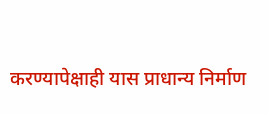करण्यापेक्षाही यास प्राधान्य निर्माण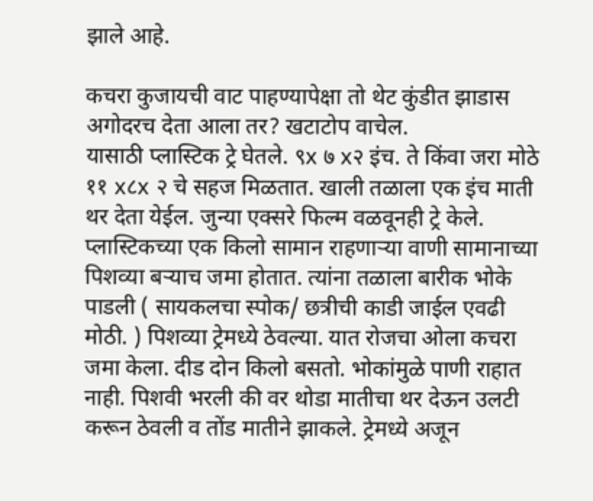झाले आहे.

कचरा कुजायची वाट पाहण्यापेक्षा तो थेट कुंडीत झाडास अगोदरच देता आला तर? खटाटोप वाचेल.
यासाठी प्लास्टिक ट्रे घेतले. ९x ७ x२ इंच. ते किंवा जरा मोठे ११ x८x २ चे सहज मिळतात. खाली तळाला एक इंच माती थर देता येईल. जुन्या एक्सरे फिल्म वळवूनही ट्रे केले. प्लास्टिकच्या एक किलो सामान राहणाऱ्या वाणी सामानाच्या पिशव्या बऱ्याच जमा होतात. त्यांना तळाला बारीक भोके पाडली ( सायकलचा स्पोक/ छत्रीची काडी जाईल एवढी मोठी. ) पिशव्या ट्रेमध्ये ठेवल्या. यात रोजचा ओला कचरा जमा केला. दीड दोन किलो बसतो. भोकांमुळे पाणी राहात नाही. पिशवी भरली की वर थोडा मातीचा थर देऊन उलटी करून ठेवली व तोंड मातीने झाकले. ट्रेमध्ये अजून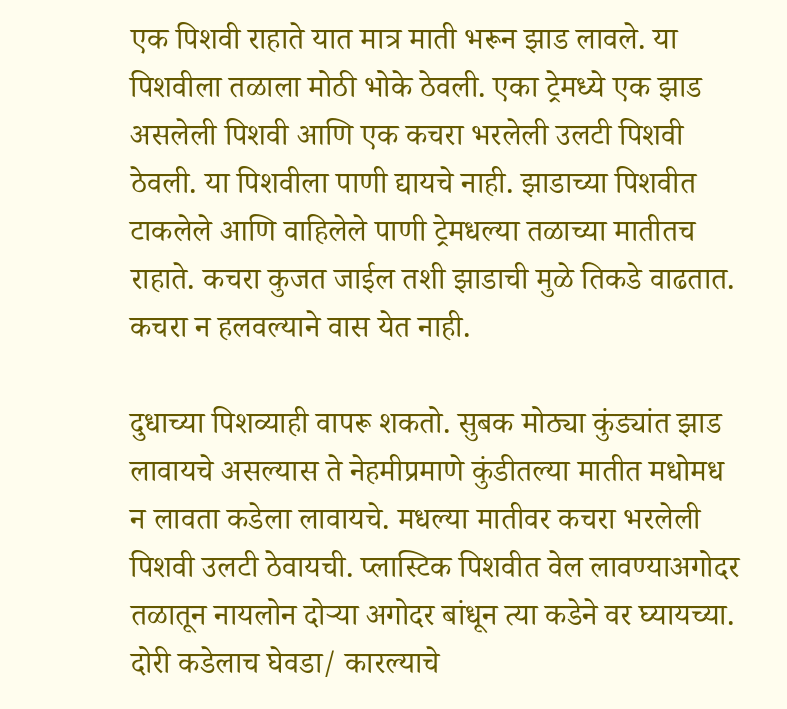एक पिशवी राहाते यात मात्र माती भरून झाड लावले. या पिशवीला तळाला मोठी भोके ठेवली. एका ट्रेमध्ये एक झाड असलेली पिशवी आणि एक कचरा भरलेली उलटी पिशवी ठेवली. या पिशवीला पाणी द्यायचे नाही. झाडाच्या पिशवीत टाकलेले आणि वाहिलेले पाणी ट्रेमधल्या तळाच्या मातीतच राहाते. कचरा कुजत जाईल तशी झाडाची मुळे तिकडे वाढतात. कचरा न हलवल्याने वास येत नाही.

दुधाच्या पिशव्याही वापरू शकतो. सुबक मोठ्या कुंड्यांत झाड लावायचे असल्यास ते नेहमीप्रमाणे कुंडीतल्या मातीत मधोमध न लावता कडेला लावायचे. मधल्या मातीवर कचरा भरलेली पिशवी उलटी ठेवायची. प्लास्टिक पिशवीत वेल लावण्याअगोदर तळातून नायलोन दोऱ्या अगोदर बांधून त्या कडेने वर घ्यायच्या. दोरी कडेलाच घेवडा/ कारल्याचे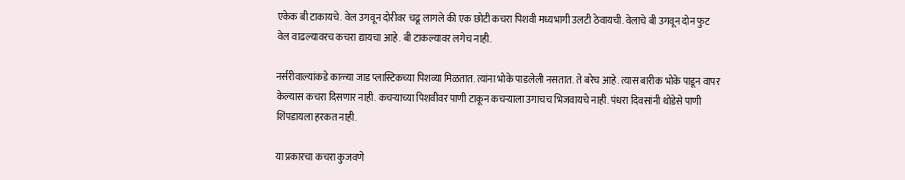एकेक बी टाकायचे. वेल उगवून दोरीवर चढू लागले की एक छोटी कचरा पिशवी मध्यभागी उलटी ठेवायची. वेलाचे बी उगवून दोन फुट वेल वाढल्यावरच कचरा द्यायचा आहे. बी टाकल्यावर लगेच नाही.

नर्सरीवाल्यांकडे काळ्या जाड प्लास्टिकच्या पिशव्या मिळतात. त्यांना भोके पाडलेली नसतात. ते बरेच आहे. त्यास बारीक भोके पाडून वापर केल्यास कचरा दिसणार नाही. कचऱ्याच्या पिशवीवर पाणी टाकून कचऱ्याला उगाचच भिजवायचे नाही. पंधरा दिवसांनी थोडेसे पाणी शिंपडायला हरकत नाही.

या प्रकारचा कचरा कुजवणे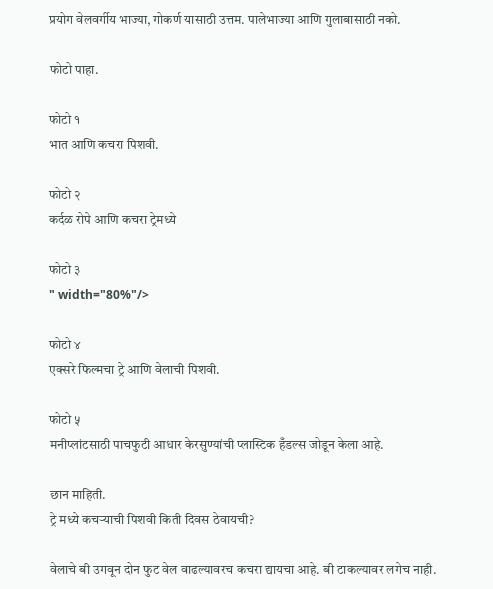प्रयोग वेलवर्गीय भाज्या, गोकर्ण यासाठी उत्तम. पालेभाज्या आणि गुलाबासाठी नको.

फोटो पाहा.

फोटो १
भात आणि कचरा पिशवी.

फोटो २
कर्दळ रोपे आणि कचरा ट्रेमध्ये

फोटो ३
" width="80%"/>

फोटो ४
एक्सरे फिल्मचा ट्रे आणि वेलाची पिशवी.

फोटो ५
मनीप्लांटसाठी पाचफुटी आधार केरसुण्यांची प्लास्टिक हँडल्स जोडून केला आहे.

छान माहिती.
ट्रे मध्ये कचऱ्याची पिशवी किती दिवस ठेवायची?

वेलाचे बी उगवून दोन फुट वेल वाढल्यावरच कचरा द्यायचा आहे. बी टाकल्यावर लगेच नाही.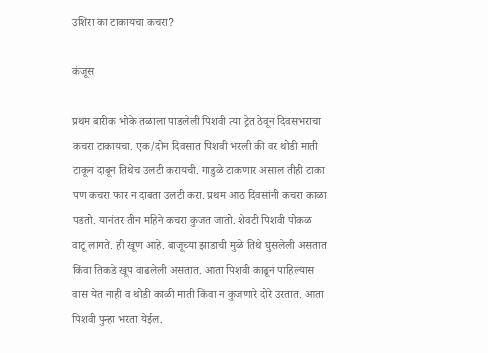उशिरा का टाकायचा कचरा?

कंजूस

प्रथम बारीक भोके तळाला पाडलेली पिशवी त्या ट्रेत ठेवून दिवसभराचा कचरा टाकायचा. एक/दोन दिवसात पिशवी भरली की वर थोडी माती टाकून दाबून तिथेच उलटी करायची. गाडुळे टाकणार असाल तीही टाका पण कचरा फार न दाबता उलटी करा. प्रथम आठ दिवसांनी कचरा काळा पडतो. यानंतर तीन महिने कचरा कुजत जातो. शेवटी पिशवी पोकळ वाटू लागते. ही खूण आहे. बाजूच्या झाडाची मुळे तिथे घुसलेली असतात किंवा तिकडे खूप वाढलेली असतात. आता पिशवी काढून पाहिल्यास वास येत नाही व थोडी काळी माती किंवा न कुजणारे दोरे उरतात. आता पिशवी पुन्हा भरता येईल.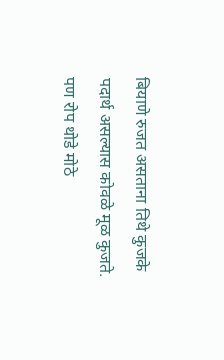बियाणे रुजत असताना तिथे कुजके पदार्थ असल्यास कोवळे मूळ कुजते. पण रोप थोडे मोठे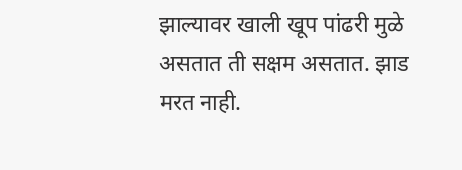झाल्यावर खाली खूप पांढरी मुळे असतात ती सक्षम असतात. झाड मरत नाही.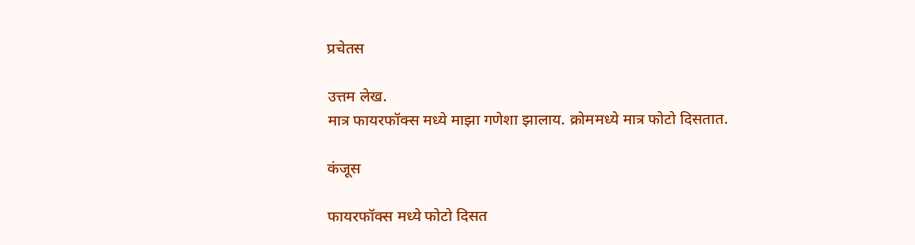प्रचेतस

उत्तम लेख.
मात्र फायरफॉक्स मध्ये माझा गणेशा झालाय. क्रोममध्ये मात्र फोटो दिसतात.

कंजूस

फायरफॉक्स मध्ये फोटो दिसत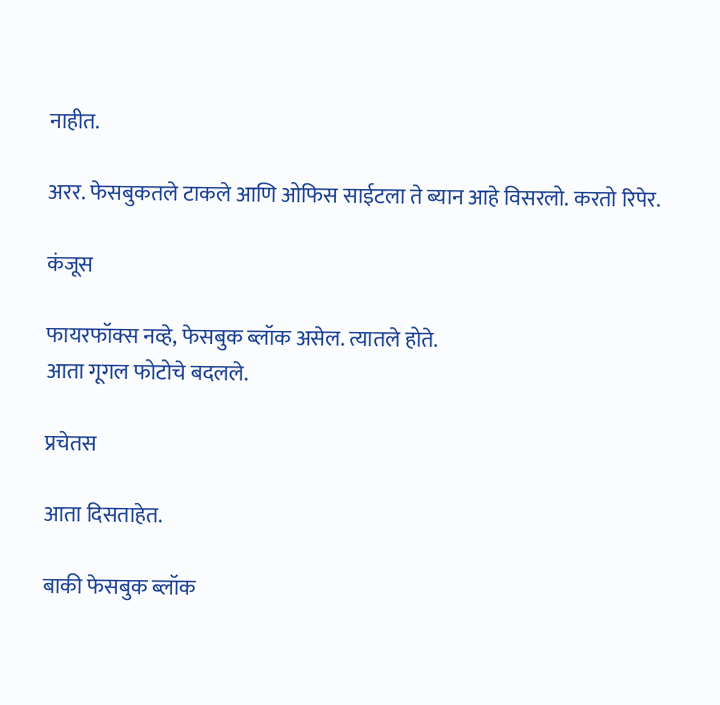नाहीत.

अरर. फेसबुकतले टाकले आणि ओफिस साईटला ते ब्यान आहे विसरलो. करतो रिपेर.

कंजूस

फायरफॉक्स नव्हे, फेसबुक ब्लॉक असेल. त्यातले होते.
आता गूगल फोटोचे बदलले.

प्रचेतस

आता दिसताहेत.

बाकी फेसबुक ब्लॉक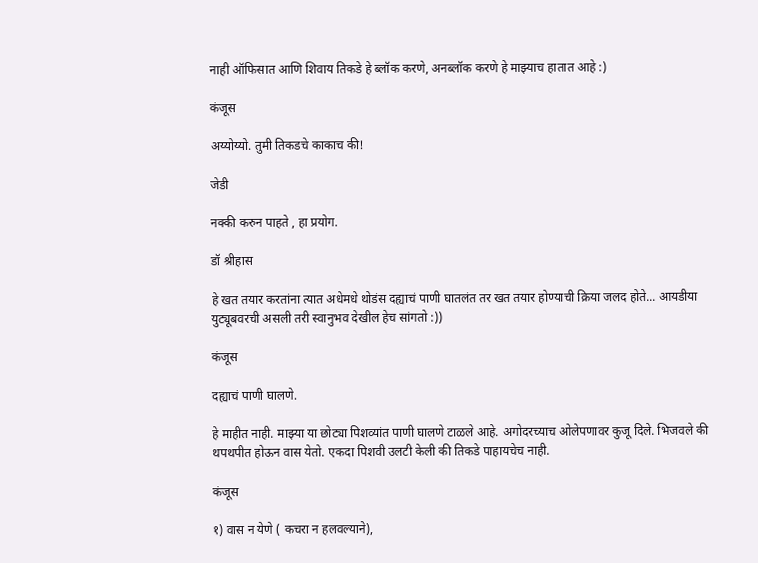नाही ऑफिसात आणि शिवाय तिकडे हे ब्लॉक करणे, अनब्लॉक करणे हे माझ्याच हातात आहे :)

कंजूस

अय्योय्यो. तुमी तिकडचे काकाच की!

जेडी

नक्की करुन पाहते , हा प्रयोग.

डॉ श्रीहास

हे खत तयार करतांना त्यात अधेमधे थोडंस दह्याचं पाणी घातलंत तर खत तयार होण्याची क्रिया जलद होते... आयडीया युट्यूबवरची असली तरी स्वानुभव देखील हेच सांगतो :))

कंजूस

दह्याचं पाणी घालणे.

हे माहीत नाही. माझ्या या छोट्या पिशव्यांत पाणी घालणे टाळले आहे. अगोदरच्याच ओलेपणावर कुजू दिले. भिजवले की थपथपीत होऊन वास येतो. एकदा पिशवी उलटी केली की तिकडे पाहायचेच नाही.

कंजूस

१) वास न येणे ( कचरा न हलवल्याने),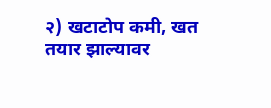२) खटाटोप कमी, खत तयार झाल्यावर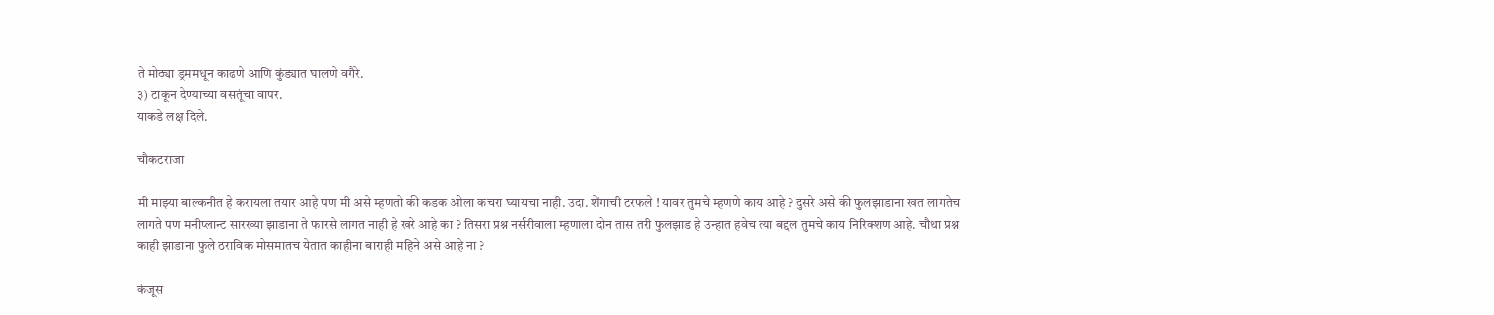ते मोठ्या ड्रममधून काढणे आणि कुंड्यात घालणे वगैरे.
३) टाकून देण्याच्या वसतूंचा वापर.
याकडे लक्ष दिले.

चौकटराजा

मी माझ्या बाल्कनीत हे करायला तयार आहे पण मी असे म्हणतो की कडक ओला कचरा घ्यायचा नाही. उदा. शेंगाची टरफले ! यावर तुमचे म्हणणे काय आहे ? दुसरे असे की फुलझाडाना खत लागतेच लागते पण मनीप्लान्ट सारख्या झाडाना ते फारसे लागत नाही हे खरे आहे का ? तिसरा प्रश्न नर्सरीवाला म्हणाला दोन तास तरी फुलझाड हे उन्हात हवेच त्या बद्दल तुमचे काय निरिक्शण आहे. चौथा प्रश्न काही झाडाना फुले ठराविक मोसमातच येतात काहीना बाराही महिने असे आहे ना ?

कंजूस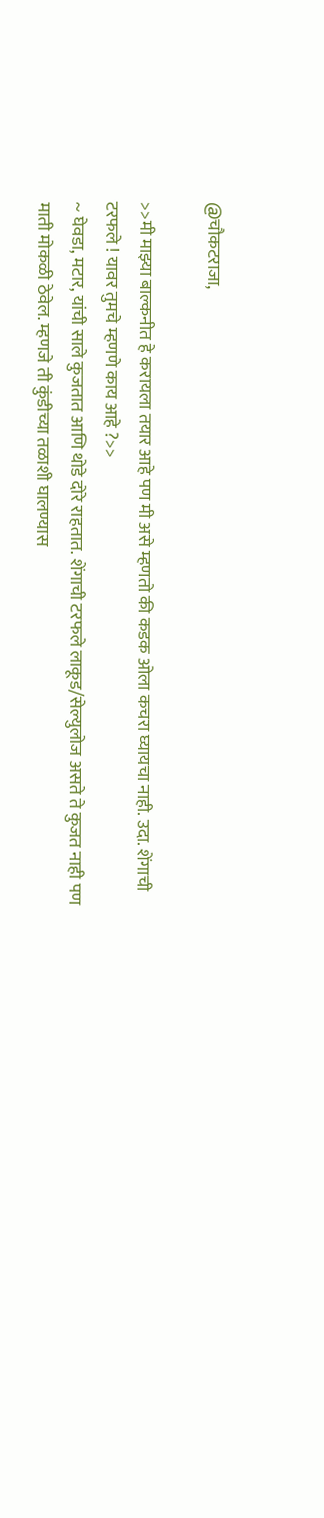@चौकटराजा,

>>मी माझ्या बाल्कनीत हे करायला तयार आहे पण मी असे म्हणतो की कडक ओला कचरा घ्यायचा नाही. उदा. शेंगाची टरफले ! यावर तुमचे म्हणणे काय आहे ?>>
~ घेवडा, मटार, यांची साले कुजतात आणि थोडे दोरे राहतात. शेंगाची टरफले लाकूड/सेल्युलोज असते ते कुजत नाही पण माती मोकळी ठेवेल. म्हणजे ती कुंडीच्या तळाशी घालण्यास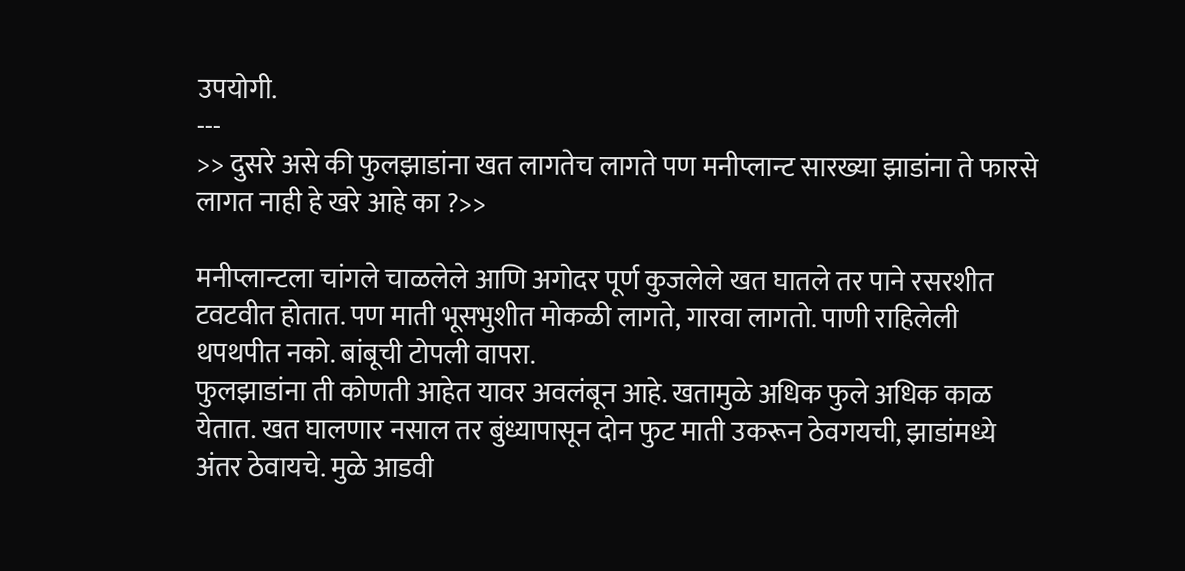उपयोगी.
---
>> दुसरे असे की फुलझाडांना खत लागतेच लागते पण मनीप्लान्ट सारख्या झाडांना ते फारसे लागत नाही हे खरे आहे का ?>>

मनीप्लान्टला चांगले चाळलेले आणि अगोदर पूर्ण कुजलेले खत घातले तर पाने रसरशीत टवटवीत होतात. पण माती भूसभुशीत मोकळी लागते, गारवा लागतो. पाणी राहिलेली थपथपीत नको. बांबूची टोपली वापरा.
फुलझाडांना ती कोणती आहेत यावर अवलंबून आहे. खतामुळे अधिक फुले अधिक काळ येतात. खत घालणार नसाल तर बुंध्यापासून दोन फुट माती उकरून ठेवगयची, झाडांमध्ये अंतर ठेवायचे. मुळे आडवी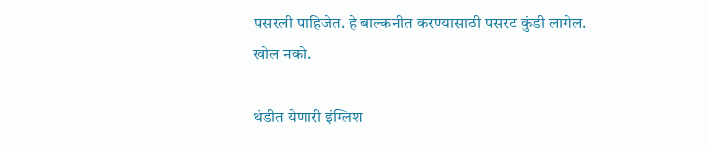पसरली पाहिजेत. हे बाल्कनीत करण्यासाठी पसरट कुंडी लागेल. खोल नको.

थंडीत येणारी इंग्लिश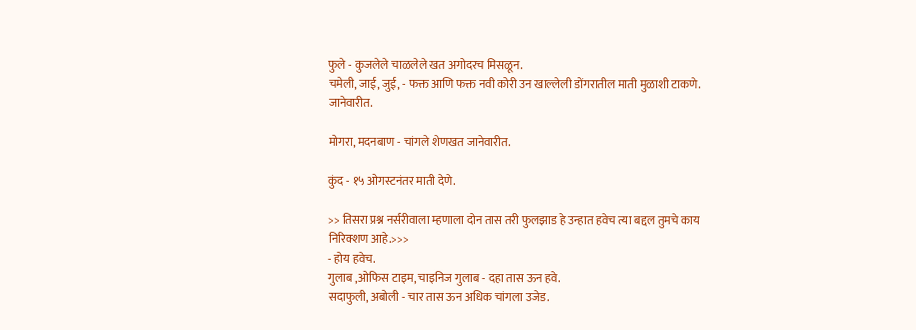फुले - कुजलेले चाळलेले खत अगोदरच मिसळून.
चमेली, जाई, जुई, - फक्त आणि फक्त नवी कोरी उन खाल्लेली डोंगरातील माती मुळाशी टाकणे. जानेवारीत.

मोगरा, मदनबाण - चांगले शेणखत जानेवारीत.

कुंद - १५ ओगस्टनंतर माती देणे.

>> तिसरा प्रश्न नर्सरीवाला म्हणाला दोन तास तरी फुलझाड हे उन्हात हवेच त्या बद्दल तुमचे काय निरिक्शण आहे.>>>
- होय हवेच.
गुलाब ,ओफिस टाइम, चाइनिज गुलाब - दहा तास ऊन हवे.
सदाफुली, अबोली - चार तास ऊन अधिक चांगला उजेड.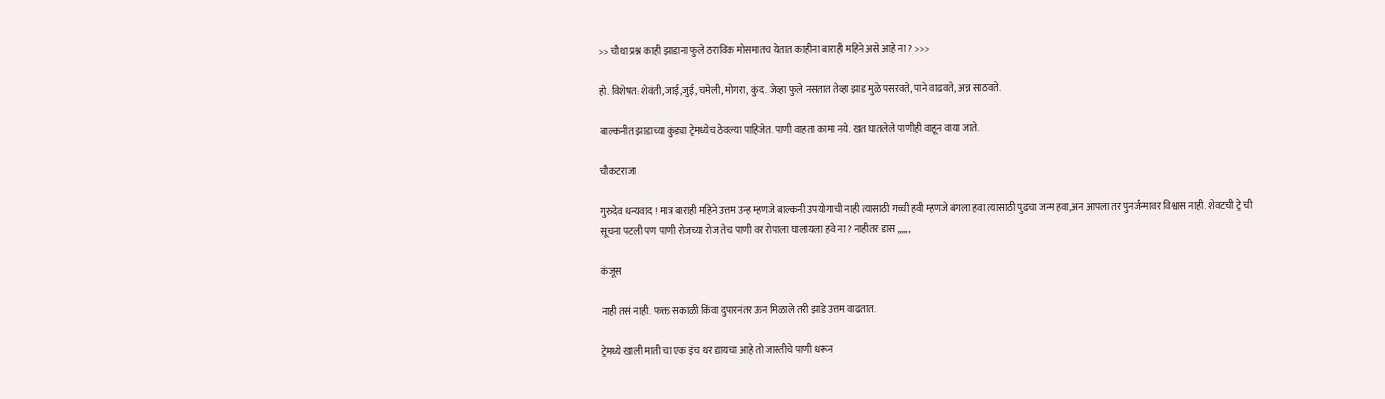>> चौथा प्रश्न काही झाडाना फुले ठराविक मोसमातच येतात काहीना बाराही महिने असे आहे ना ? >>>

हो. विशेषत: शेवंती,जाई,जुई, चमेली, मोगरा, कुंद. जेव्हा फुले नसतात तेव्हा झाड मुळे पसरवते, पाने वाढवते, अन्न साठवते.

बाल्कनीत झाडाच्या कुंड्या ट्रेमध्येच ठेवल्या पाहिजेत. पाणी वाहता कामा नये. खत घातलेले पाणीही वाहून वाया जाते.

चौकटराजा

गुरुदेव धन्यवाद ! मात्र बाराही महिने उत्तम उन्ह म्हणजे बाल्कनी उपयोगाची नाही त्यासाठी गच्ची हवी म्हणजे बंगला हवा त्यासाठी पुढचा जन्म हवा,अन आपला तर पुनर्जन्मावर विश्वास नाही. शेवटची ट्रे ची सूचना पटली पण पाणी रोजच्या रोज तेच पाणी वर रोपाला घालायला हवे ना ? नाहीतर डास ,,,,,,

कंजूस

नाही तसं नाही. फक्त सकाळी किंवा दुपारनंतर ऊन मिळाले तरी झाडे उत्तम वाढतात.

ट्रेमध्ये खाली माती चा एक इंच थर द्यायचा आहे तो जास्तीचे पाणी धरून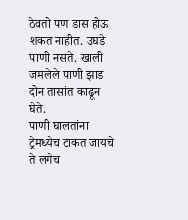ठेवतो पण डास होऊ शकत नाहीत. उघडे पाणी नसते. खाली जमलेले पाणी झाड दोन तासांत काढून घेते.
पाणी घालतांना ट्रेमध्येच टाकत जायचे ते लगेच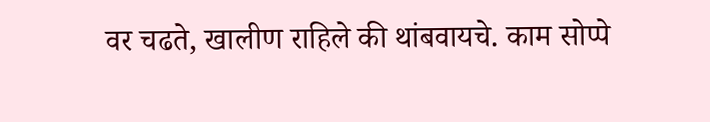वर चढते, खालीण राहिले की थांबवायचे. काम सोप्पे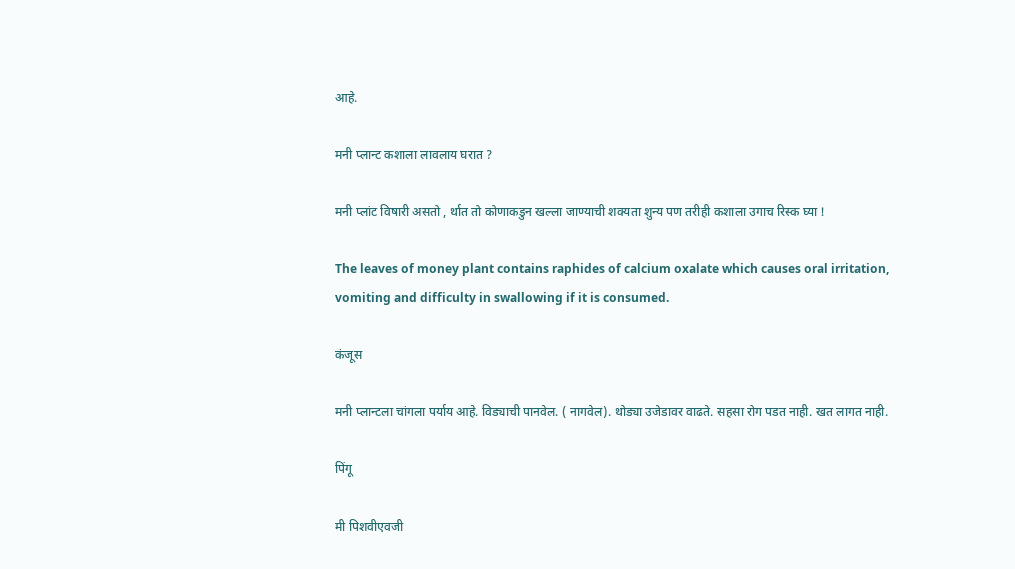आहे.

मनी प्लान्ट कशाला लावलाय घरात ?

मनी प्लांट विषारी असतो , र्थात तो कोणाकडुन खल्ला जाण्याची शक्यता शुन्य पण तरीही कशाला उगाच रिस्क घ्या !

The leaves of money plant contains raphides of calcium oxalate which causes oral irritation, vomiting and difficulty in swallowing if it is consumed.

कंजूस

मनी प्लान्टला चांगला पर्याय आहे. विड्याची पानवेल. ( नागवेल). थोड्या उजेडावर वाढते. सहसा रोग पडत नाही. खत लागत नाही.

पिंगू

मी पिशवीएवजी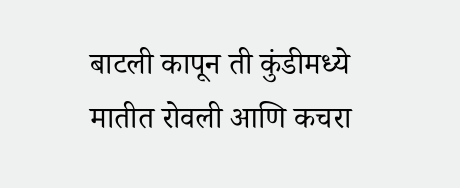बाटली कापून ती कुंडीमध्ये मातीत रोवली आणि कचरा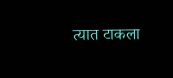त्यात टाकला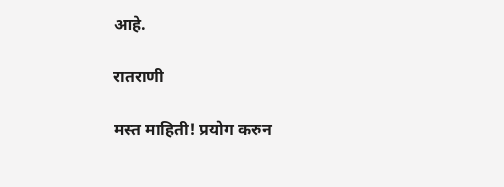आहे.

रातराणी

मस्त माहिती! प्रयोग करुन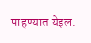पाहण्यात येइल.